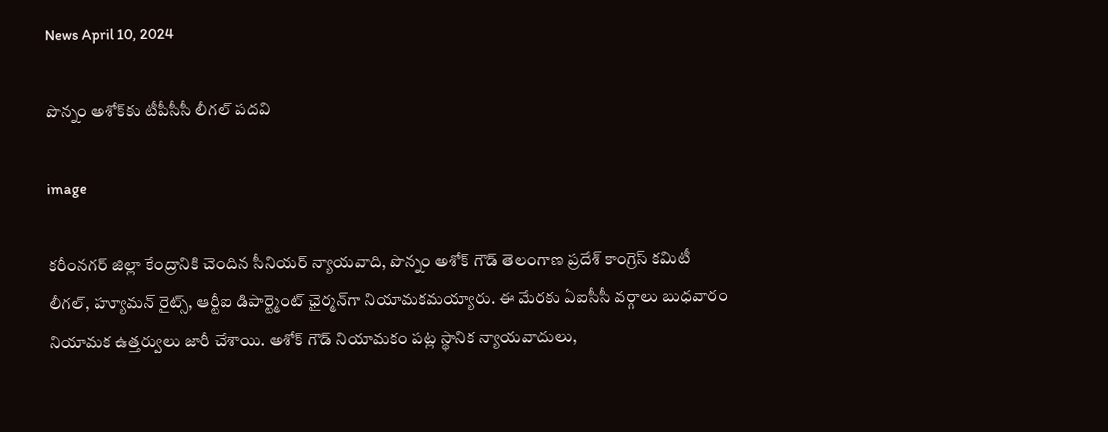News April 10, 2024

పొన్నం అశోక్‌కు టీపీసీసీ లీగల్ పదవి

image

కరీంనగర్ జిల్లా కేంద్రానికి చెందిన సీనియర్ న్యాయవాది, పొన్నం అశోక్ గౌడ్ తెలంగాణ ప్రదేశ్ కాంగ్రెస్ కమిటీ లీగల్, హ్యూమన్ రైట్స్, ఆర్టీఐ డిపార్ట్మెంట్ ఛైర్మన్‌గా నియామకమయ్యారు. ఈ మేరకు ఏఐసీసీ వర్గాలు బుధవారం నియామక ఉత్తర్వులు జారీ చేశాయి. అశోక్ గౌడ్ నియామకం పట్ల స్థానిక న్యాయవాదులు,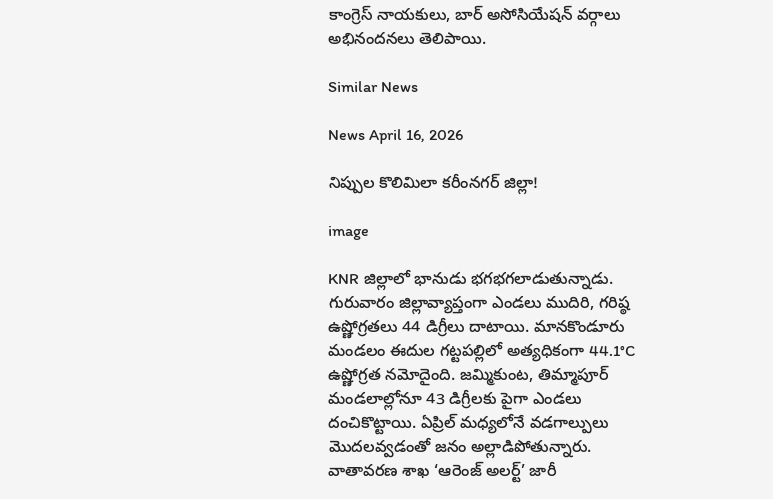కాంగ్రెస్ నాయకులు, బార్ అసోసియేషన్ వర్గాలు అభినందనలు తెలిపాయి.

Similar News

News April 16, 2026

నిప్పుల కొలిమిలా కరీంనగర్ జిల్లా!

image

KNR జిల్లాలో భానుడు భగభగలాడుతున్నాడు. గురువారం జిల్లావ్యాప్తంగా ఎండలు ముదిరి, గరిష్ఠ ఉష్ణోగ్రతలు 44 డిగ్రీలు దాటాయి. మానకొండూరు మండలం ఈదుల గట్టపల్లిలో అత్యధికంగా 44.1°C ఉష్ణోగ్రత నమోదైంది. జమ్మికుంట, తిమ్మాపూర్ మండలాల్లోనూ 43 డిగ్రీలకు పైగా ఎండలు దంచికొట్టాయి. ఏప్రిల్ మధ్యలోనే వడగాల్పులు మొదలవ్వడంతో జనం అల్లాడిపోతున్నారు. వాతావరణ శాఖ ‘ఆరెంజ్ అలర్ట్’ జారీ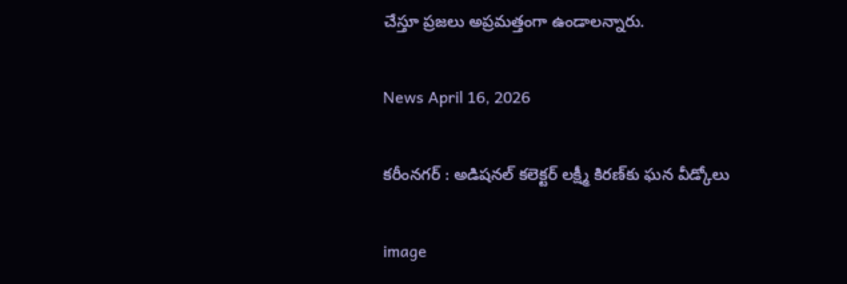చేస్తూ ప్రజలు అప్రమత్తంగా ఉండాలన్నారు.

News April 16, 2026

కరీంనగర్ : అడిషనల్ కలెక్టర్ లక్ష్మీ కిరణ్‌కు ఘన వీడ్కోలు

image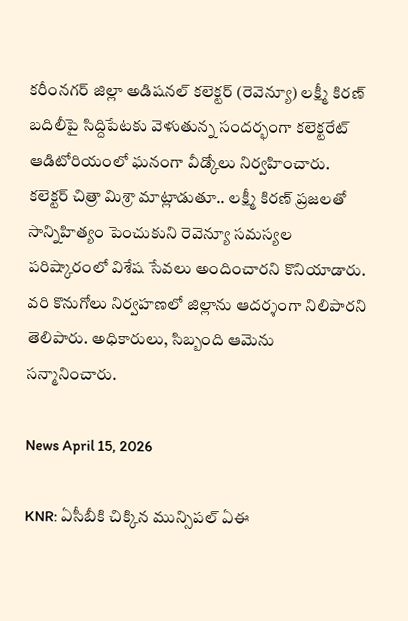కరీంనగర్ జిల్లా అడిషనల్ కలెక్టర్ (రెవెన్యూ) లక్ష్మీ కిరణ్ బదిలీపై సిద్దిపేటకు వెళుతున్న సందర్భంగా కలెక్టరేట్ ఆడిటోరియంలో ఘనంగా వీడ్కోలు నిర్వహించారు. కలెక్టర్ చిత్రా మిశ్రా మాట్లాడుతూ.. లక్ష్మీ కిరణ్ ప్రజలతో సాన్నిహిత్యం పెంచుకుని రెవెన్యూ సమస్యల పరిష్కారంలో విశేష సేవలు అందించారని కొనియాడారు. వరి కొనుగోలు నిర్వహణలో జిల్లాను ఆదర్శంగా నిలిపారని తెలిపారు. అధికారులు, సిబ్బంది ఆమెను సన్మానించారు.

News April 15, 2026

KNR: ఏసీబీకి చిక్కిన మున్సిపల్‌ ఏఈ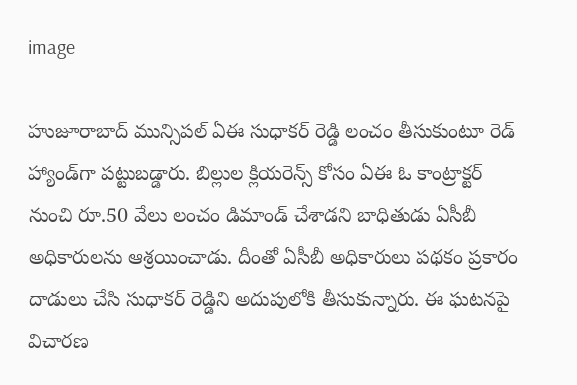image

హుజూరాబాద్ మున్సిపల్ ఏఈ సుధాకర్ రెడ్డి లంచం తీసుకుంటూ రెడ్ హ్యాండ్‌గా పట్టుబడ్డారు. బిల్లుల క్లియరెన్స్ కోసం ఏఈ ఓ కాంట్రాక్టర్ నుంచి రూ.50 వేలు లంచం డిమాండ్ చేశాడని బాధితుడు ఏసీబీ అధికారులను ఆశ్రయించాడు. దీంతో ఏసీబీ అధికారులు పథకం ప్రకారం దాడులు చేసి సుధాకర్ రెడ్డిని అదుపులోకి తీసుకున్నారు. ఈ ఘటనపై విచారణ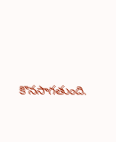కొనసాగతుంది.